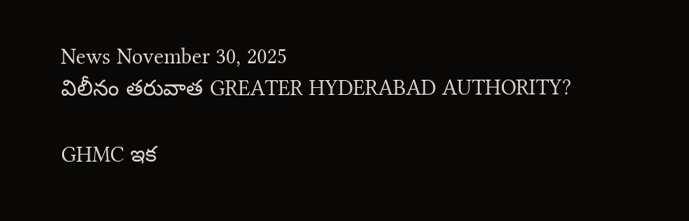News November 30, 2025
విలీనం తరువాత GREATER HYDERABAD AUTHORITY?

GHMC ఇక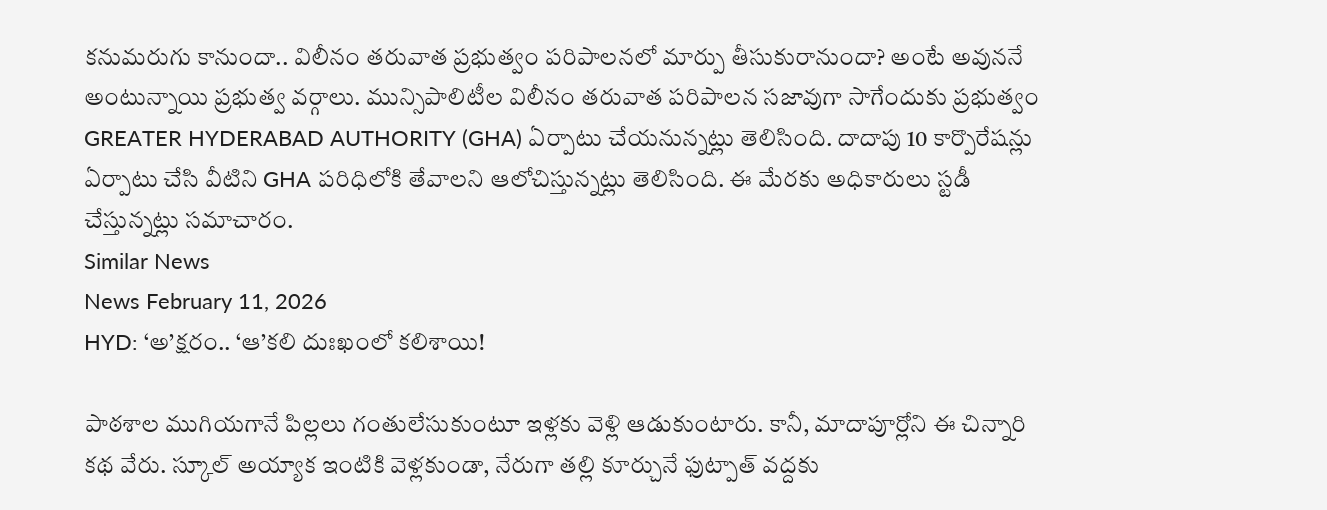కనుమరుగు కానుందా.. విలీనం తరువాత ప్రభుత్వం పరిపాలనలో మార్పు తీసుకురానుందా? అంటే అవుననే అంటున్నాయి ప్రభుత్వ వర్గాలు. మున్సిపాలిటీల విలీనం తరువాత పరిపాలన సజావుగా సాగేందుకు ప్రభుత్వం GREATER HYDERABAD AUTHORITY (GHA) ఏర్పాటు చేయనున్నట్లు తెలిసింది. దాదాపు 10 కార్పొరేషన్లు ఏర్పాటు చేసి వీటిని GHA పరిధిలోకి తేవాలని ఆలోచిస్తున్నట్లు తెలిసింది. ఈ మేరకు అధికారులు స్టడీ చేస్తున్నట్లు సమాచారం.
Similar News
News February 11, 2026
HYD: ‘అ’క్షరం.. ‘ఆ’కలి దుఃఖంలో కలిశాయి!

పాఠశాల ముగియగానే పిల్లలు గంతులేసుకుంటూ ఇళ్లకు వెళ్లి ఆడుకుంటారు. కానీ, మాదాపూర్లోని ఈ చిన్నారి కథ వేరు. స్కూల్ అయ్యాక ఇంటికి వెళ్లకుండా, నేరుగా తల్లి కూర్చునే ఫుట్పాత్ వద్దకు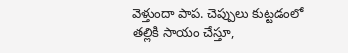వెళ్తుందా పాప. చెప్పులు కుట్టడంలో తల్లికి సాయం చేస్తూ,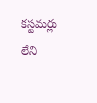కస్టమర్లు లేని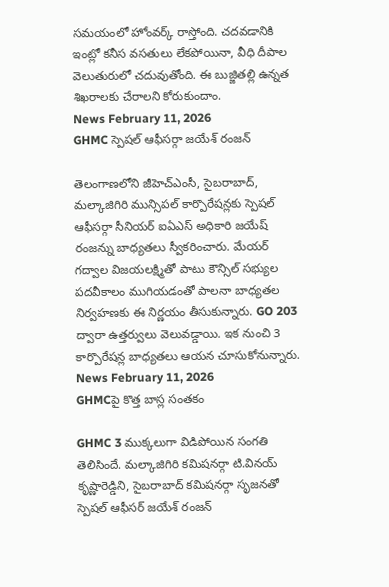సమయంలో హోంవర్క్ రాస్తోంది. చదవడానికి ఇంట్లో కనీస వసతులు లేకపోయినా, వీధి దీపాల వెలుతురులో చదువుతోంది. ఈ బుజ్జితల్లి ఉన్నత శిఖరాలకు చేరాలని కోరుకుందాం.
News February 11, 2026
GHMC స్పెషల్ ఆఫీసర్గా జయేశ్ రంజన్

తెలంగాణలోని జీహెచ్ఎంసీ, సైబరాబాద్, మల్కాజిగిరి మున్సిపల్ కార్పొరేషన్లకు స్పెషల్ ఆఫీసర్గా సీనియర్ ఐఏఎస్ అధికారి జయేష్ రంజన్ను బాధ్యతలు స్వీకరించారు. మేయర్ గద్వాల విజయలక్ష్మితో పాటు కౌన్సిల్ సభ్యుల పదవీకాలం ముగియడంతో పాలనా బాధ్యతల నిర్వహణకు ఈ నిర్ణయం తీసుకున్నారు. GO 203 ద్వారా ఉత్తర్వులు వెలువడ్డాయి. ఇక నుంచి 3 కార్పొరేషన్ల బాధ్యతలు ఆయన చూసుకోనున్నారు.
News February 11, 2026
GHMCపై కొత్త బాస్ల సంతకం

GHMC 3 ముక్కలుగా విడిపోయిన సంగతి తెలిసిందే. మల్కాజిగిరి కమిషనర్గా టి.వినయ్ కృష్ణారెడ్డిని, సైబరాబాద్ కమిషనర్గా సృజనతో స్పెషల్ ఆఫీసర్ జయేశ్ రంజన్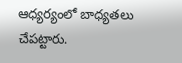ఆధ్యర్యంలో బాధ్యతలు చేపట్టారు.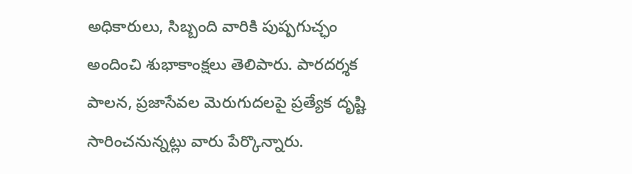అధికారులు, సిబ్బంది వారికి పుష్పగుచ్ఛం అందించి శుభాకాంక్షలు తెలిపారు. పారదర్శక పాలన, ప్రజాసేవల మెరుగుదలపై ప్రత్యేక దృష్టి సారించనున్నట్లు వారు పేర్కొన్నారు.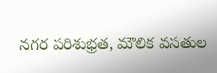నగర పరిశుభ్రత, మౌలిక వసతుల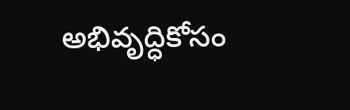అభివృద్ధికోసం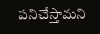పనిచేస్తామని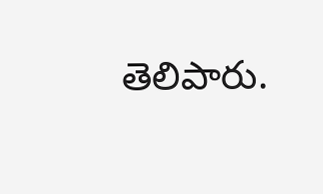తెలిపారు.